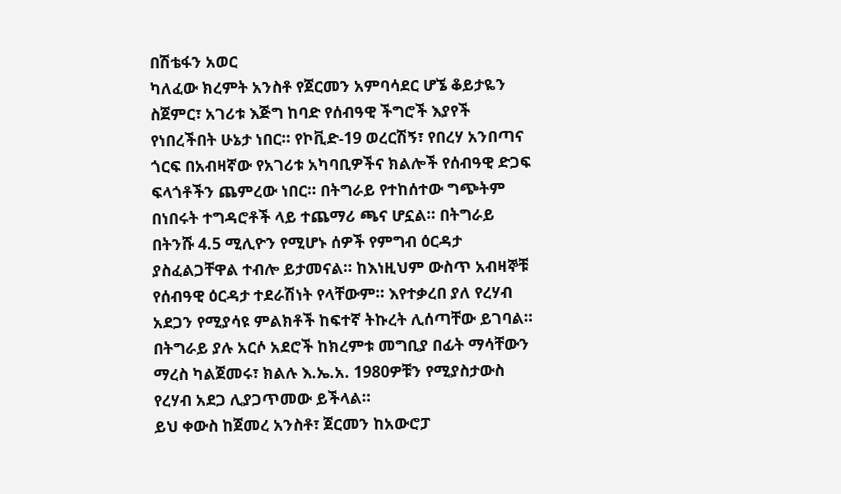በሽቴፋን አወር
ካለፈው ክረምት አንስቶ የጀርመን አምባሳደር ሆኜ ቆይታዬን ስጀምር፣ አገሪቱ እጅግ ከባድ የሰብዓዊ ችግሮች እያየች የነበረችበት ሁኔታ ነበር። የኮቪድ-19 ወረርሽኝ፣ የበረሃ አንበጣና ጎርፍ በአብዛኛው የአገሪቱ አካባቢዎችና ክልሎች የሰብዓዊ ድጋፍ ፍላጎቶችን ጨምረው ነበር። በትግራይ የተከሰተው ግጭትም በነበሩት ተግዳሮቶች ላይ ተጨማሪ ጫና ሆኗል። በትግራይ በትንሹ 4.5 ሚሊዮን የሚሆኑ ሰዎች የምግብ ዕርዳታ ያስፈልጋቸዋል ተብሎ ይታመናል። ከእነዚህም ውስጥ አብዛኞቹ የሰብዓዊ ዕርዳታ ተደራሽነት የላቸውም። እየተቃረበ ያለ የረሃብ አደጋን የሚያሳዩ ምልክቶች ከፍተኛ ትኩረት ሊሰጣቸው ይገባል። በትግራይ ያሉ አርሶ አደሮች ከክረምቱ መግቢያ በፊት ማሳቸውን ማረስ ካልጀመሩ፣ ክልሉ እ.ኤ.አ. 1980ዎቹን የሚያስታውስ የረሃብ አደጋ ሊያጋጥመው ይችላል።
ይህ ቀውስ ከጀመረ አንስቶ፣ ጀርመን ከአውሮፓ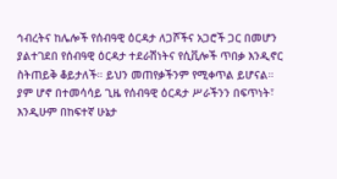ኅብረትና ከሌሎች የሰብዓዊ ዕርዳታ ለጋሾችና አጋሮች ጋር በመሆን ያልተገደበ የሰብዓዊ ዕርዳታ ተደራሽነትና የሲቪሎች ጥበቃ እንዲኖር ስትጠይቅ ቆይታለች። ይህን መጠየቃችንም የሚቀጥል ይሆናል። ያም ሆኖ በተመሳሳይ ጊዜ የሰብዓዊ ዕርዳታ ሥራችንን በፍጥነት፣ እንዲሁም በከፍተኛ ሁኔታ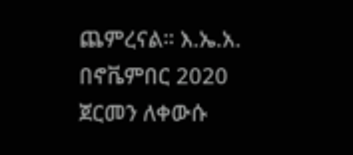ጨምረናል። እ.ኤ.አ. በኖቬምበር 2020 ጀርመን ለቀውሱ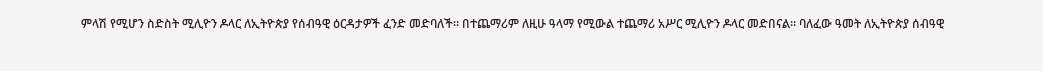ምላሽ የሚሆን ስድስት ሚሊዮን ዶላር ለኢትዮጵያ የሰብዓዊ ዕርዳታዎች ፈንድ መድባለች። በተጨማሪም ለዚሁ ዓላማ የሚውል ተጨማሪ አሥር ሚሊዮን ዶላር መድበናል። ባለፈው ዓመት ለኢትዮጵያ ሰብዓዊ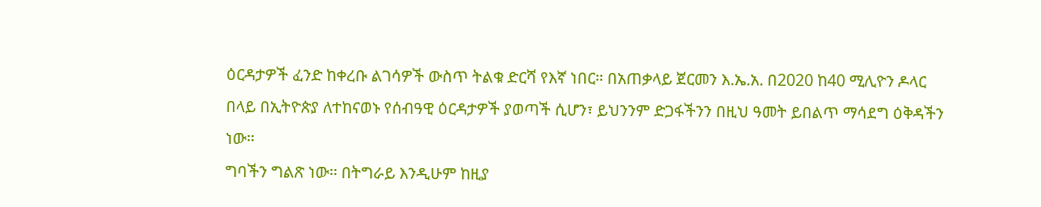ዕርዳታዎች ፈንድ ከቀረቡ ልገሳዎች ውስጥ ትልቁ ድርሻ የእኛ ነበር። በአጠቃላይ ጀርመን እ.ኤ.አ. በ2020 ከ40 ሚሊዮን ዶላር በላይ በኢትዮጵያ ለተከናወኑ የሰብዓዊ ዕርዳታዎች ያወጣች ሲሆን፣ ይህንንም ድጋፋችንን በዚህ ዓመት ይበልጥ ማሳደግ ዕቅዳችን ነው።
ግባችን ግልጽ ነው፡፡ በትግራይ እንዲሁም ከዚያ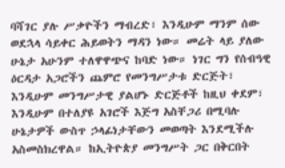ባሻገር ያሉ ሥቃዮችን ማብረድ፣ እንዲሁም ማንም ሰው ወደኋላ ሳይቀር ሕይወትን ማዳን ነው። መሬት ላይ ያለው ሁኔታ አሁንም ተለዋዋጭና ከባድ ነው። ነገር ግን የሰብዓዊ ዕርዳታ አጋሮችን ጨምሮ የመንግሥታቱ ድርጅት፣ እንዲሁም መንግሥታዊ ያልሆኑ ድርጅቶች ከዚህ ቀደም፣ እንዲሁም በተለያዩ አገሮች እጅግ አስቸጋሪ በሚባሉ ሁኔታዎች ውስጥ ኃላፊነታቸውን መወጣት እንደሚችሉ አስመስክረዋል። ከኢትዮጵያ መንግሥት ጋር በቅርበት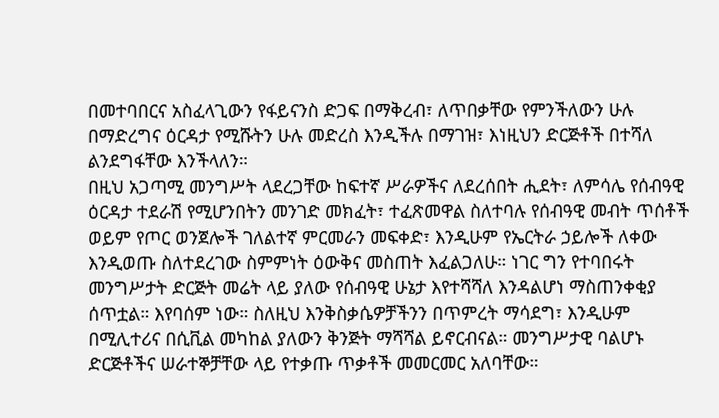በመተባበርና አስፈላጊውን የፋይናንስ ድጋፍ በማቅረብ፣ ለጥበቃቸው የምንችለውን ሁሉ በማድረግና ዕርዳታ የሚሹትን ሁሉ መድረስ እንዲችሉ በማገዝ፣ እነዚህን ድርጅቶች በተሻለ ልንደግፋቸው እንችላለን።
በዚህ አጋጣሚ መንግሥት ላደረጋቸው ከፍተኛ ሥራዎችና ለደረሰበት ሒደት፣ ለምሳሌ የሰብዓዊ ዕርዳታ ተደራሽ የሚሆንበትን መንገድ መክፈት፣ ተፈጽመዋል ስለተባሉ የሰብዓዊ መብት ጥሰቶች ወይም የጦር ወንጀሎች ገለልተኛ ምርመራን መፍቀድ፣ እንዲሁም የኤርትራ ኃይሎች ለቀው እንዲወጡ ስለተደረገው ስምምነት ዕውቅና መስጠት እፈልጋለሁ። ነገር ግን የተባበሩት መንግሥታት ድርጅት መሬት ላይ ያለው የሰብዓዊ ሁኔታ እየተሻሻለ እንዳልሆነ ማስጠንቀቂያ ሰጥቷል። እየባሰም ነው። ስለዚህ እንቅስቃሴዎቻችንን በጥምረት ማሳደግ፣ እንዲሁም በሚሊተሪና በሲቪል መካከል ያለውን ቅንጅት ማሻሻል ይኖርብናል። መንግሥታዊ ባልሆኑ ድርጅቶችና ሠራተኞቻቸው ላይ የተቃጡ ጥቃቶች መመርመር አለባቸው።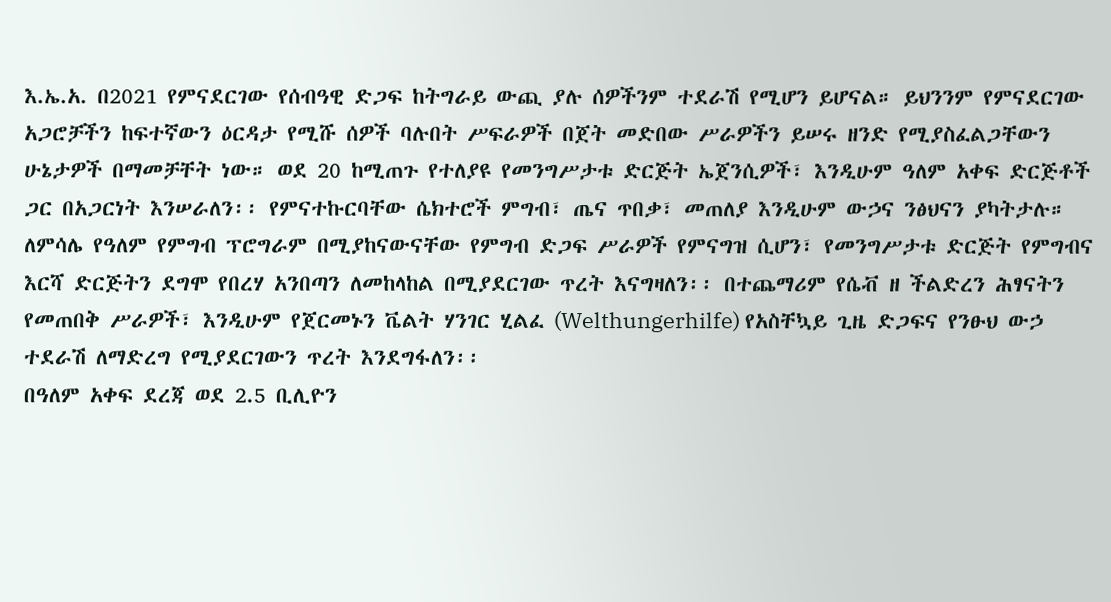እ.ኤ.አ. በ2021 የምናደርገው የሰብዓዊ ድጋፍ ከትግራይ ውጪ ያሉ ሰዎችንም ተደራሽ የሚሆን ይሆናል። ይህንንም የምናደርገው አጋሮቻችን ከፍተኛውን ዕርዳታ የሚሹ ሰዎች ባሉበት ሥፍራዎች በጀት መድበው ሥራዎችን ይሠሩ ዘንድ የሚያስፈልጋቸውን ሁኔታዎች በማመቻቸት ነው። ወደ 20 ከሚጠጉ የተለያዩ የመንግሥታቱ ድርጅት ኤጀንሲዎች፣ እንዲሁም ዓለም አቀፍ ድርጅቶች ጋር በአጋርነት እንሠራለን፡፡ የምናተኩርባቸው ሴክተሮች ምግብ፣ ጤና ጥበቃ፣ መጠለያ እንዲሁም ውኃና ንፅህናን ያካትታሉ።
ለምሳሌ የዓለም የምግብ ፕሮግራም በሚያከናውናቸው የምግብ ድጋፍ ሥራዎች የምናግዝ ሲሆን፣ የመንግሥታቱ ድርጅት የምግብና እርሻ ድርጅትን ደግሞ የበረሃ አንበጣን ለመከላከል በሚያደርገው ጥረት እናግዛለን፡፡ በተጨማሪም የሴቭ ዘ ችልድረን ሕፃናትን የመጠበቅ ሥራዎች፣ እንዲሁም የጀርመኑን ቬልት ሃንገር ሂልፈ (Welthungerhilfe) የአስቸኳይ ጊዜ ድጋፍና የንፁህ ውኃ ተደራሽ ለማድረግ የሚያደርገውን ጥረት እንደግፋለን፡፡
በዓለም አቀፍ ደረጃ ወደ 2.5 ቢሊዮን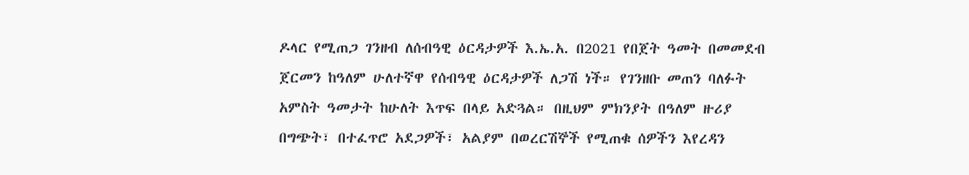ዶላር የሚጠጋ ገንዘብ ለሰብዓዊ ዕርዳታዎች እ.ኤ.አ. በ2021 የበጀት ዓመት በመመደብ ጀርመን ከዓለም ሁለተኛዋ የሰብዓዊ ዕርዳታዎች ለጋሽ ነች። የገንዘቡ መጠን ባለፉት አምስት ዓመታት ከሁለት እጥፍ በላይ አድጓል። በዚህም ምክንያት በዓለም ዙሪያ በግጭት፣ በተፈጥሮ አደጋዎች፣ አልያም በወረርሽኞች የሚጠቁ ሰዎችን እየረዳን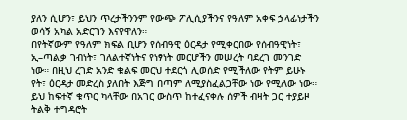ያለን ሲሆን፣ ይህን ጥረታችንንም የውጭ ፖሊሲያችንና የዓለም አቀፍ ኃላፊነታችን ወሳኝ አካል አድርገን እናየዋለን።
በየትኛውም የዓለም ክፍል ቢሆን የሰብዓዊ ዕርዳታ የሚቀርበው የሰብዓዊነት፣ ኢ–ጣልቃ ገብነት፣ ገለልተኛነትና የነፃነት መርሆችን መሠረት ባደረገ መንገድ ነው። በዚህ ረገድ አንድ ቁልፍ መርህ ተደርጎ ሊወሰድ የሚችለው የትም ይሁኑ የት፣ ዕርዳታ መድረስ ያለበት እጅግ በጣም ለሚያስፈልጋቸው ነው የሚለው ነው። ይህ ከፍተኛ ቁጥር ካላቸው በአገር ውስጥ ከተፈናቀሉ ሰዎች ብዛት ጋር ተያይዞ ትልቅ ተግዳሮት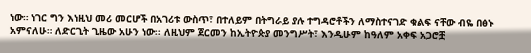ነው። ነገር ግን እነዚህ መሪ መርሆች በአገሪቱ ውስጥ፣ በተለይም በትግራይ ያሉ ተግዳሮቶችን ለማስተናገድ ቁልፍ ናቸው ብዬ በፅኑ አምናለሁ። ለድርጊት ጊዜው አሁን ነው፡፡ ለዚህም ጀርመን ከኢትዮጵያ መንግሥት፣ እንዲሁም ከዓለም አቀፍ አጋሮቿ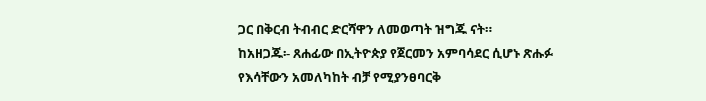ጋር በቅርብ ትብብር ድርሻዋን ለመወጣት ዝግጁ ናት።
ከአዘጋጁ፡- ጸሐፊው በኢትዮጵያ የጀርመን አምባሳደር ሲሆኑ ጽሑፉ የእሳቸውን አመለካከት ብቻ የሚያንፀባርቅ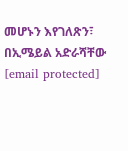መሆኑን እየገለጽን፣ በኢሜይል አድራሻቸው [email protected]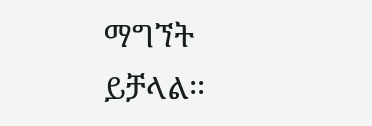ማግኘት ይቻላል፡፡